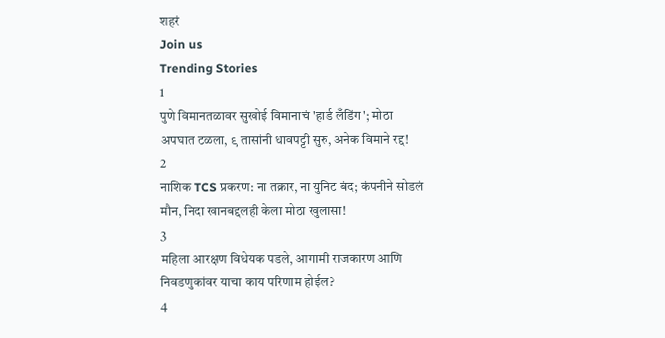शहरं
Join us
Trending Stories
1
पुणे विमानतळावर सुखोई विमानाचं 'हार्ड लँडिंग'; मोठा अपघात टळला, ९ तासांनी धावपट्टी सुरु, अनेक विमाने रद्द!
2
नाशिक TCS प्रकरण: ना तक्रार, ना युनिट बंद; कंपनीने सोडलं मौन, निदा खानबद्दलही केला मोठा खुलासा!
3
महिला आरक्षण विधेयक पडले, आगामी राजकारण आणि निवडणुकांवर याचा काय परिणाम होईल?
4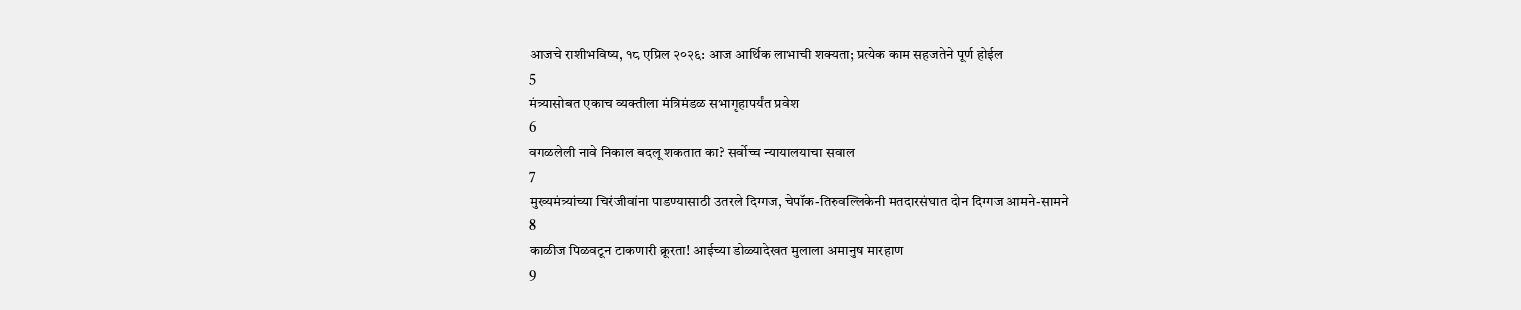आजचे राशीभविष्य, १८ एप्रिल २०२६: आज आर्थिक लाभाची शक्यता; प्रत्येक काम सहजतेने पूर्ण होईल
5
मंत्र्यासोबत एकाच व्यक्तीला मंत्रिमंडळ सभागृहापर्यंत प्रवेश
6
वगळलेली नावे निकाल बदलू शकतात का? सर्वोच्च न्यायालयाचा सवाल
7
मुख्यमंत्र्यांच्या चिरंजीवांना पाडण्यासाठी उतरले दिग्गज, चेपॉक-तिरुवल्लिकेनी मतदारसंघात दोन दिग्गज आमने-सामने
8
काळीज पिळवटून टाकणारी क्रूरता! आईच्या डोळ्यादेखत मुलाला अमानुष मारहाण
9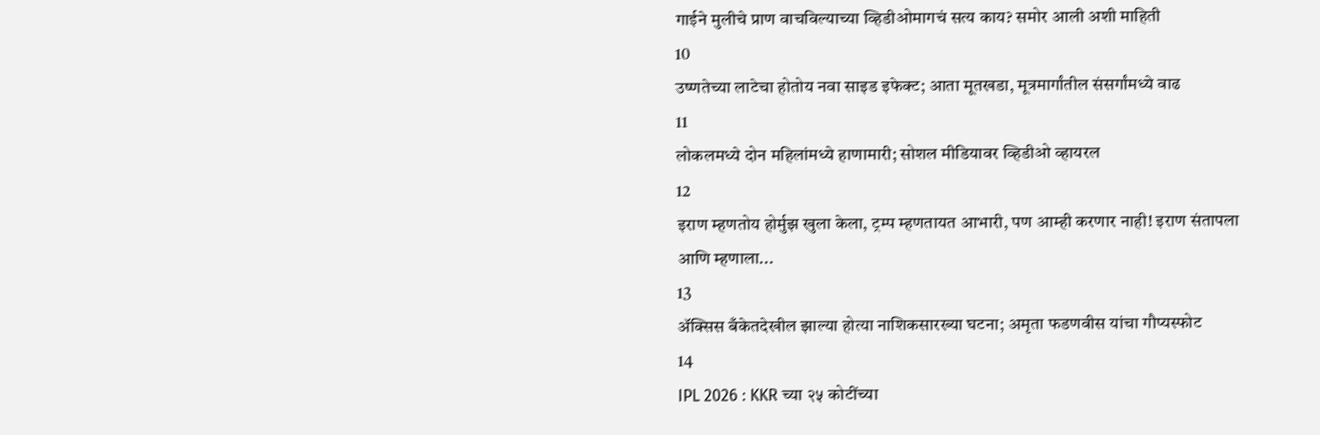गाईने मुलीचे प्राण वाचविल्याच्या व्हिडीओमागचं सत्य काय? समोर आली अशी माहिती
10
उष्णतेच्या लाटेचा होतोय नवा साइड इफेक्ट; आता मूतखडा, मूत्रमार्गांतील संसर्गांमध्ये वाढ
11
लोकलमध्ये दोन महिलांमध्ये हाणामारी; सोशल मीडियावर व्हिडीओ व्हायरल
12
इराण म्हणतोय होर्मुझ खुला केला, ट्रम्प म्हणतायत आभारी, पण आम्ही करणार नाही! इराण संतापला आणि म्हणाला...
13
ॲक्सिस बँकेतदेखील झाल्या होत्या नाशिकसारख्या घटना; अमृता फडणवीस यांचा गौप्यस्फोट
14
IPL 2026 : KKR च्या २५ कोटींच्या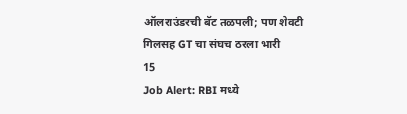ऑलराउंडरची बॅट तळपली; पण शेवटी गिलसह GT चा संघच ठरला भारी
15
Job Alert: RBI मध्ये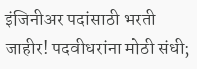इंजिनीअर पदांसाठी भरती जाहीर! पदवीधरांना मोठी संधी;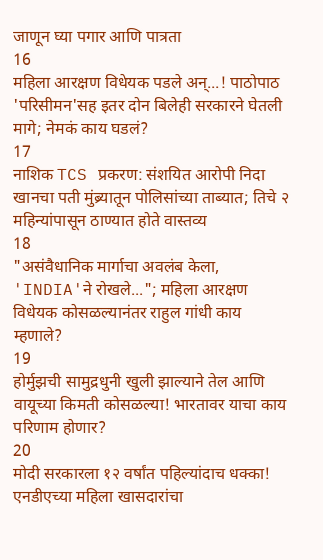जाणून घ्या पगार आणि पात्रता
16
महिला आरक्षण विधेयक पडले अन्...! पाठोपाठ 'परिसीमन'सह इतर दोन बिलेही सरकारने घेतली मागे; नेमकं काय घडलं?
17
नाशिक TCS प्रकरण: संशयित आरोपी निदा खानचा पती मुंब्र्यातून पोलिसांच्या ताब्यात; तिचे २ महिन्यांपासून ठाण्यात होते वास्तव्य
18
"असंवैधानिक मार्गाचा अवलंब केला, 'INDIA'ने रोखले..."; महिला आरक्षण विधेयक कोसळल्यानंतर राहुल गांधी काय म्हणाले?
19
होर्मुझची सामुद्रधुनी खुली झाल्याने तेल आणि वायूच्या किमती कोसळल्या! भारतावर याचा काय परिणाम होणार?
20
मोदी सरकारला १२ वर्षांत पहिल्यांदाच धक्का! एनडीएच्या महिला खासदारांचा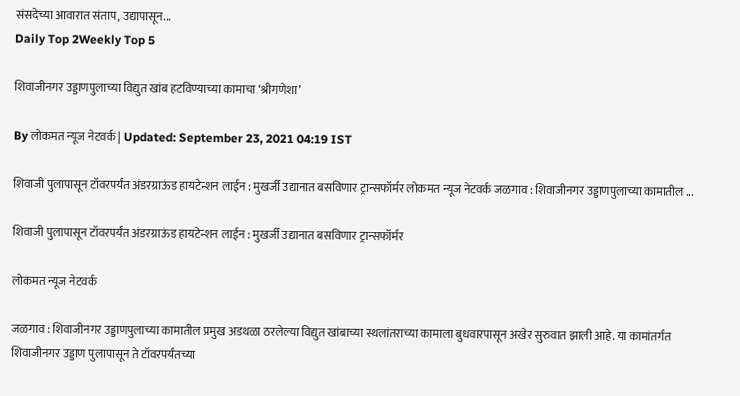संसदेच्या आवारात संताप, उद्यापासून...
Daily Top 2Weekly Top 5

शिवाजीनगर उड्डाणपुलाच्या विद्युत खांब हटविण्याच्या कामाचा ‘श्रीगणेशा’

By लोकमत न्यूज नेटवर्क | Updated: September 23, 2021 04:19 IST

शिवाजी पुलापासून टॉवरपर्यंत अंडरग्राऊंड हायटेन्शन लाईन : मुखर्जी उद्यानात बसविणार ट्रान्सफॉर्मर लोकमत न्यूज नेटवर्क जळगाव : शिवाजीनगर उड्डाणपुलाच्या कामातील ...

शिवाजी पुलापासून टॉवरपर्यंत अंडरग्राऊंड हायटेन्शन लाईन : मुखर्जी उद्यानात बसविणार ट्रान्सफॉर्मर

लोकमत न्यूज नेटवर्क

जळगाव : शिवाजीनगर उड्डाणपुलाच्या कामातील प्रमुख अडथळा ठरलेल्या विद्युत खांबाच्या स्थलांतराच्या कामाला बुधवारपासून अखेर सुरुवात झाली आहे. या कामांतर्गत शिवाजीनगर उड्डाण पुलापासून ते टॉवरपर्यंतच्या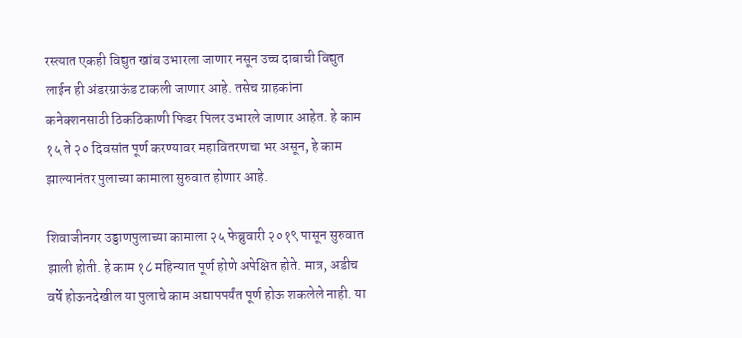रस्त्यात एकही विद्युत खांब उभारला जाणार नसून उच्च दाबाची विद्युत लाईन ही अंडरग्राऊंड टाकली जाणार आहे. तसेच ग्राहकांना कनेक्शनसाठी ठिकठिकाणी फिडर पिलर उभारले जाणार आहेत. हे काम १५ ते २० दिवसांत पूर्ण करण्यावर महावितरणचा भर असून, हे काम झाल्यानंतर पुलाच्या कामाला सुरुवात होणार आहे.

शिवाजीनगर उड्डाणपुलाच्या कामाला २५ फेब्रुवारी २०१९ पासून सुरुवात झाली होती. हे काम १८ महिन्यात पूर्ण होणे अपेक्षित होते. मात्र, अडीच वर्षे होऊनदेखील या पुलाचे काम अद्यापपर्यंत पूर्ण होऊ शकलेले नाही. या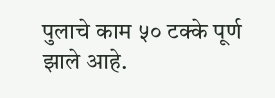पुलाचे काम ५० टक्के पूर्ण झाले आहे.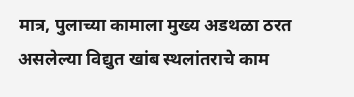मात्र, पुलाच्या कामाला मुख्य अडथळा ठरत असलेल्या विद्युत खांब स्थलांतराचे काम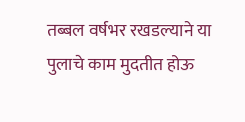तब्बल वर्षभर रखडल्याने या पुलाचे काम मुदतीत होऊ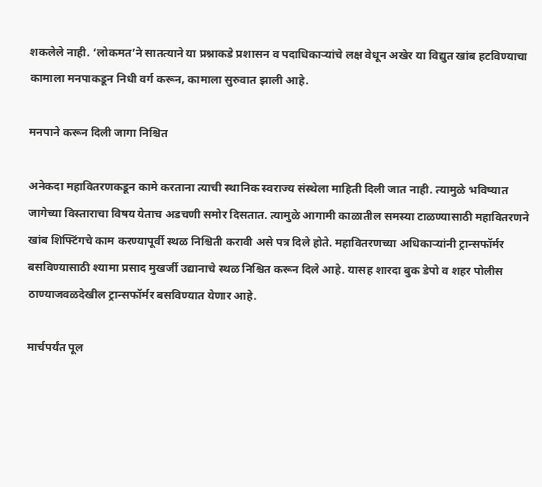शकलेले नाही. ‘लोकमत’ने सातत्याने या प्रश्नाकडे प्रशासन व पदाधिकाऱ्यांचे लक्ष वेधून अखेर या विद्युत खांब हटविण्याचा कामाला मनपाकडून निधी वर्ग करून, कामाला सुरुवात झाली आहे.

मनपाने करून दिली जागा निश्चित

अनेकदा महावितरणकडून कामे करताना त्याची स्थानिक स्वराज्य संस्थेला माहिती दिली जात नाही. त्यामुळे भविष्यात जागेच्या विस्ताराचा विषय येताच अडचणी समोर दिसतात. त्यामुळे आगामी काळातील समस्या टाळण्यासाठी महावितरणने खांब शिफ्टिंगचे काम करण्यापूर्वी स्थळ निश्चिती करावी असे पत्र दिले होते. महावितरणच्या अधिकाऱ्यांनी ट्रान्सफॉर्मर बसविण्यासाठी श्यामा प्रसाद मुखर्जी उद्यानाचे स्थळ निश्चित करून दिले आहे. यासह शारदा बुक डेपो व शहर पोलीस ठाण्याजवळदेखील ट्रान्सफॉर्मर बसविण्यात येणार आहे.

मार्चपर्यंत पूल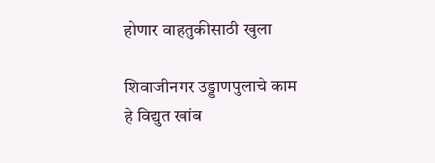होणार वाहतुकीसाठी खुला

शिवाजीनगर उड्डाणपुलाचे काम हे विद्युत खांब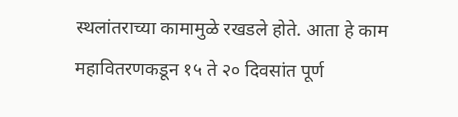स्थलांतराच्या कामामुळे रखडले होते. आता हे काम महावितरणकडून १५ ते २० दिवसांत पूर्ण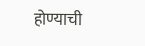होण्याची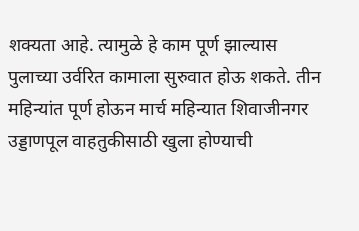शक्यता आहे. त्यामुळे हे काम पूर्ण झाल्यास पुलाच्या उर्वरित कामाला सुरुवात होऊ शकते. तीन महिन्यांत पूर्ण होऊन मार्च महिन्यात शिवाजीनगर उड्डाणपूल वाहतुकीसाठी खुला होण्याची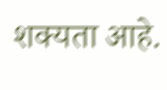शक्यता आहे.